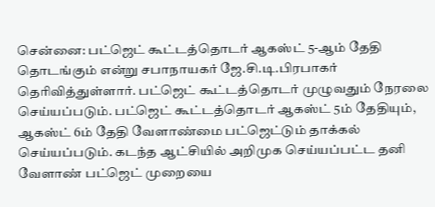சென்னை: பட்ஜெட் கூட்டத்தொடர் ஆகஸ்ட் 5-ஆம் தேதி தொடங்கும் என்று சபாநாயகர் ஜே.சி.டி.பிரபாகர் தெரிவித்துள்ளார். பட்ஜெட் கூட்டத்தொடர் முழுவதும் நேரலை செய்யப்படும். பட்ஜெட் கூட்டத்தொடர் ஆகஸ்ட் 5ம் தேதியும், ஆகஸ்ட் 6ம் தேதி வேளாண்மை பட்ஜெட்டும் தாக்கல் செய்யப்படும். கடந்த ஆட்சியில் அறிமுக செய்யப்பட்ட தனி வேளாண் பட்ஜெட் முறையை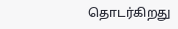தொடர்கிறது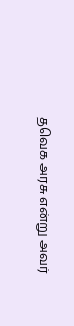தவெக அரசு என்று அவர்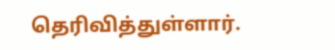தெரிவித்துள்ளார்.